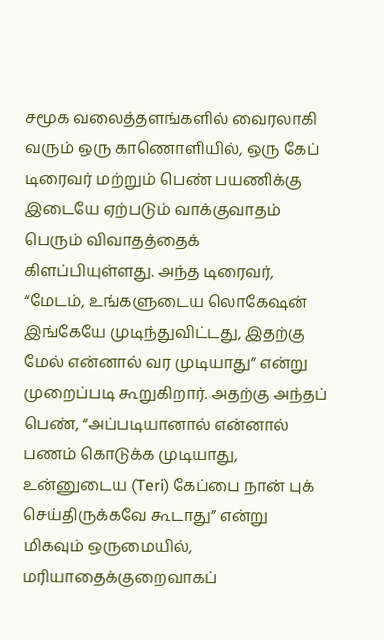சமூக வலைத்தளங்களில் வைரலாகி வரும் ஒரு காணொளியில், ஒரு கேப் டிரைவர் மற்றும் பெண் பயணிக்கு இடையே ஏற்படும் வாக்குவாதம் பெரும் விவாதத்தைக் கிளப்பியுள்ளது. அந்த டிரைவர், “மேடம், உங்களுடைய லொகேஷன் இங்கேயே முடிந்துவிட்டது, இதற்கு மேல் என்னால் வர முடியாது” என்று முறைப்படி கூறுகிறார். அதற்கு அந்தப் பெண், “அப்படியானால் என்னால் பணம் கொடுக்க முடியாது, உன்னுடைய (Teri) கேப்பை நான் புக் செய்திருக்கவே கூடாது” என்று மிகவும் ஒருமையில், மரியாதைக்குறைவாகப்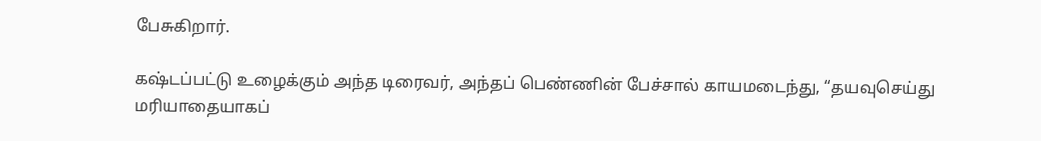பேசுகிறார்.

கஷ்டப்பட்டு உழைக்கும் அந்த டிரைவர், அந்தப் பெண்ணின் பேச்சால் காயமடைந்து, “தயவுசெய்து மரியாதையாகப்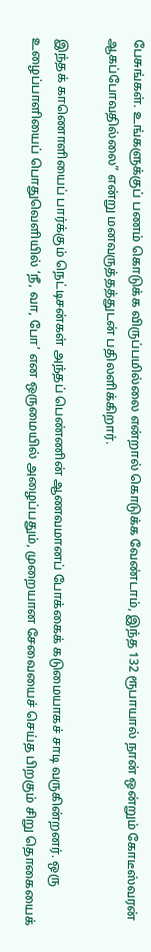பேசுங்கள். உங்களுக்குப் பணம் கொடுக்க விருப்பமில்லை என்றால் கொடுக்க வேண்டாம், இந்த 132 ரூபாயால் நான் ஒன்றும் கோடீஸ்வரன் ஆகப்போவதில்லை” என்று மனவருத்தத்துடன் பதிலளிக்கிறார்.

இந்தக் காணொளியைப் பார்க்கும் நெட்டிசன்கள் அந்தப் பெண்ணின் ஆணவமானப் போக்கைக் கடுமையாகச் சாடி வருகின்றனர். ஒரு உழைப்பாளியைப் பொதுவெளியில் ‘நீ, வா, போ’ என ஒருமையில் அழைப்பதும், முறையான சேவையைச் செய்த பிறகும் சிறு தொகையைக்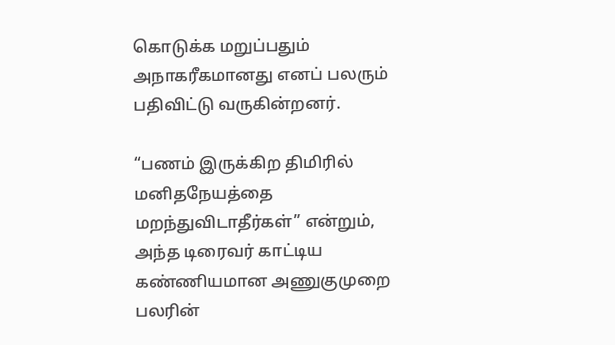கொடுக்க மறுப்பதும் அநாகரீகமானது எனப் பலரும் பதிவிட்டு வருகின்றனர்.

“பணம் இருக்கிற திமிரில் மனிதநேயத்தை மறந்துவிடாதீர்கள்” என்றும், அந்த டிரைவர் காட்டிய கண்ணியமான அணுகுமுறை பலரின்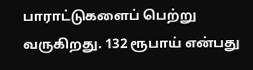பாராட்டுகளைப் பெற்று வருகிறது. 132 ரூபாய் என்பது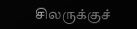சிலருக்குச்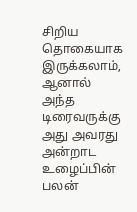சிறிய தொகையாக இருக்கலாம், ஆனால் அந்த டிரைவருக்கு அது அவரது அன்றாட உழைப்பின் பலன்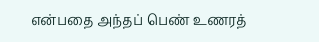என்பதை அந்தப் பெண் உணரத்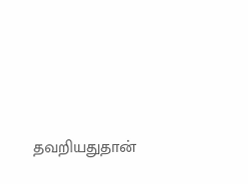தவறியதுதான்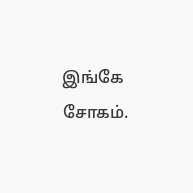இங்கே சோகம்.